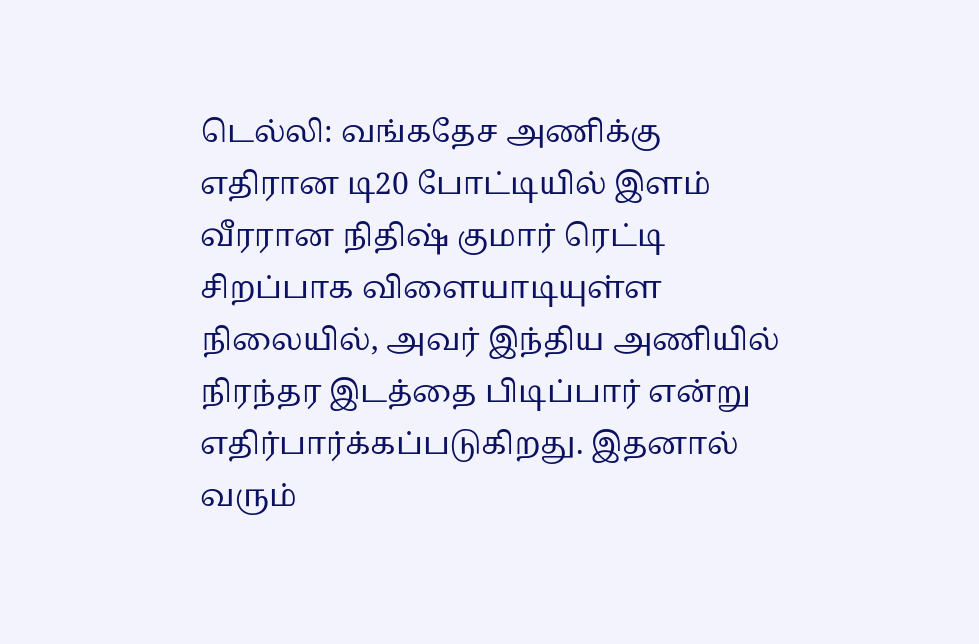டெல்லி: வங்கதேச அணிக்கு எதிரான டி20 போட்டியில் இளம் வீரரான நிதிஷ் குமார் ரெட்டி சிறப்பாக விளையாடியுள்ள நிலையில், அவர் இந்திய அணியில் நிரந்தர இடத்தை பிடிப்பார் என்று எதிர்பார்க்கப்படுகிறது. இதனால் வரும்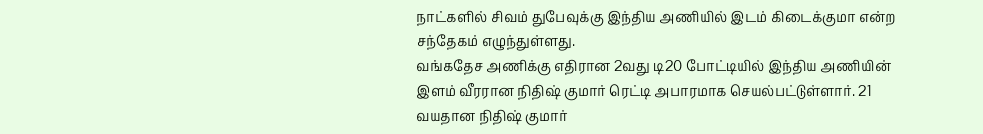நாட்களில் சிவம் துபேவுக்கு இந்திய அணியில் இடம் கிடைக்குமா என்ற சந்தேகம் எழுந்துள்ளது.
வங்கதேச அணிக்கு எதிரான 2வது டி20 போட்டியில் இந்திய அணியின் இளம் வீரரான நிதிஷ் குமார் ரெட்டி அபாரமாக செயல்பட்டுள்ளார். 21 வயதான நிதிஷ் குமார்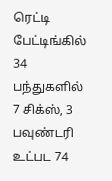ரெட்டி பேட்டிங்கில் 34 பந்துகளில் 7 சிக்ஸ், 3 பவுண்டரி உட்பட 74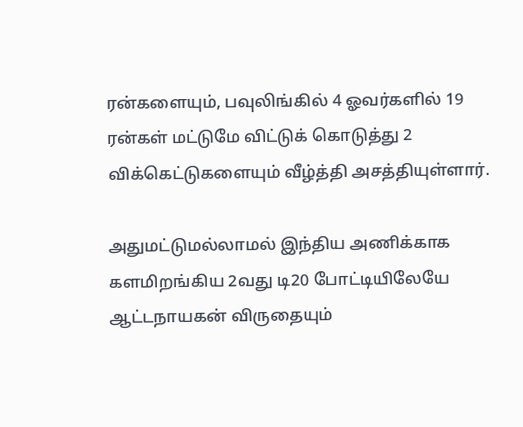ரன்களையும், பவுலிங்கில் 4 ஓவர்களில் 19 ரன்கள் மட்டுமே விட்டுக் கொடுத்து 2 விக்கெட்டுகளையும் வீழ்த்தி அசத்தியுள்ளார்.

அதுமட்டுமல்லாமல் இந்திய அணிக்காக களமிறங்கிய 2வது டி20 போட்டியிலேயே ஆட்டநாயகன் விருதையும்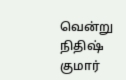வென்று நிதிஷ் குமார்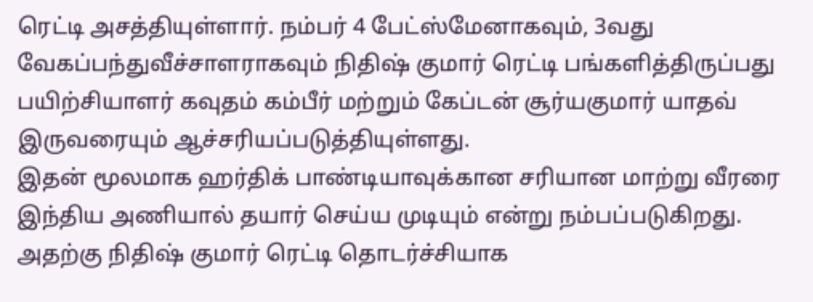ரெட்டி அசத்தியுள்ளார். நம்பர் 4 பேட்ஸ்மேனாகவும், 3வது வேகப்பந்துவீச்சாளராகவும் நிதிஷ் குமார் ரெட்டி பங்களித்திருப்பது பயிற்சியாளர் கவுதம் கம்பீர் மற்றும் கேப்டன் சூர்யகுமார் யாதவ் இருவரையும் ஆச்சரியப்படுத்தியுள்ளது.
இதன் மூலமாக ஹர்திக் பாண்டியாவுக்கான சரியான மாற்று வீரரை இந்திய அணியால் தயார் செய்ய முடியும் என்று நம்பப்படுகிறது. அதற்கு நிதிஷ் குமார் ரெட்டி தொடர்ச்சியாக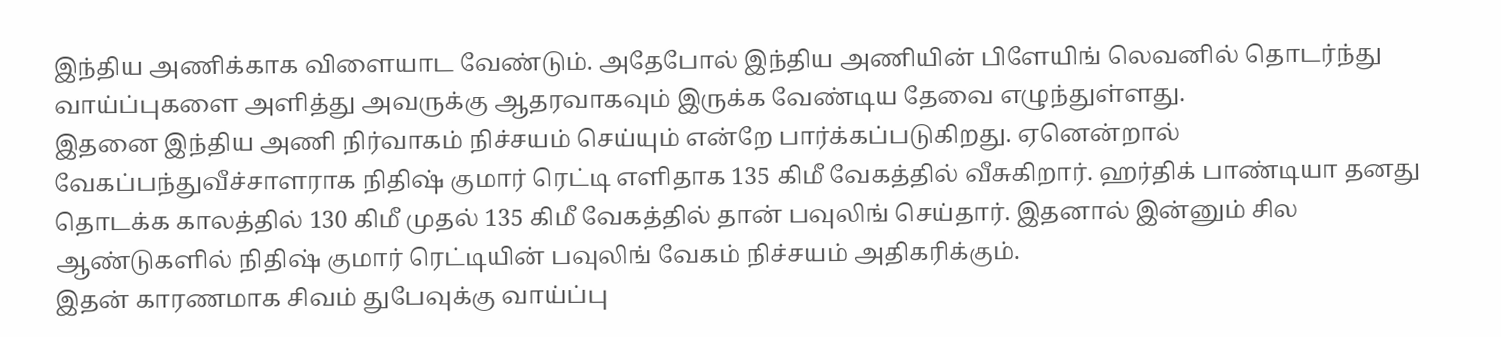இந்திய அணிக்காக விளையாட வேண்டும். அதேபோல் இந்திய அணியின் பிளேயிங் லெவனில் தொடர்ந்து வாய்ப்புகளை அளித்து அவருக்கு ஆதரவாகவும் இருக்க வேண்டிய தேவை எழுந்துள்ளது.
இதனை இந்திய அணி நிர்வாகம் நிச்சயம் செய்யும் என்றே பார்க்கப்படுகிறது. ஏனென்றால் வேகப்பந்துவீச்சாளராக நிதிஷ் குமார் ரெட்டி எளிதாக 135 கிமீ வேகத்தில் வீசுகிறார். ஹர்திக் பாண்டியா தனது தொடக்க காலத்தில் 130 கிமீ முதல் 135 கிமீ வேகத்தில் தான் பவுலிங் செய்தார். இதனால் இன்னும் சில ஆண்டுகளில் நிதிஷ் குமார் ரெட்டியின் பவுலிங் வேகம் நிச்சயம் அதிகரிக்கும்.
இதன் காரணமாக சிவம் துபேவுக்கு வாய்ப்பு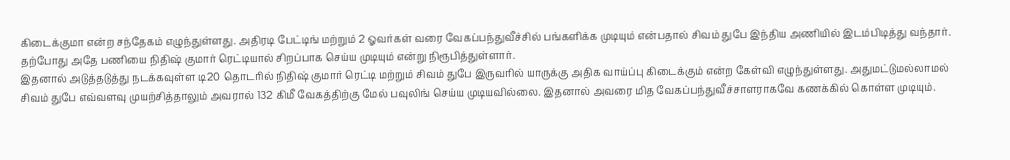கிடைக்குமா என்ற சந்தேகம் எழுந்துள்ளது. அதிரடி பேட்டிங் மற்றும் 2 ஓவர்கள் வரை வேகப்பந்துவீச்சில் பங்களிக்க முடியும் என்பதால் சிவம் துபே இந்திய அணியில் இடம்பிடித்து வந்தார். தற்போது அதே பணியை நிதிஷ் குமார் ரெட்டியால் சிறப்பாக செய்ய முடியும் என்று நிரூபித்துள்ளார்.
இதனால் அடுத்தடுத்து நடக்கவுள்ள டி20 தொடரில் நிதிஷ் குமார் ரெட்டி மற்றும் சிவம் துபே இருவரில் யாருக்கு அதிக வாய்ப்பு கிடைக்கும் என்ற கேள்வி எழுந்துள்ளது. அதுமட்டுமல்லாமல் சிவம் துபே எவ்வளவு முயற்சித்தாலும் அவரால் 132 கிமீ வேகத்திற்கு மேல் பவுலிங் செய்ய முடியவில்லை. இதனால் அவரை மித வேகப்பந்துவீச்சாளராகவே கணக்கில் கொள்ள முடியும்.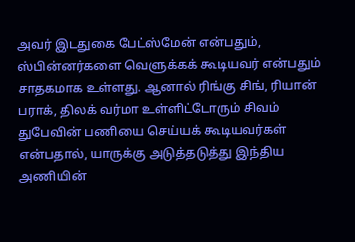அவர் இடதுகை பேட்ஸ்மேன் என்பதும், ஸ்பின்னர்களை வெளுக்கக் கூடியவர் என்பதும் சாதகமாக உள்ளது. ஆனால் ரிங்கு சிங், ரியான் பராக், திலக் வர்மா உள்ளிட்டோரும் சிவம் துபேவின் பணியை செய்யக் கூடியவர்கள் என்பதால், யாருக்கு அடுத்தடுத்து இந்திய அணியின்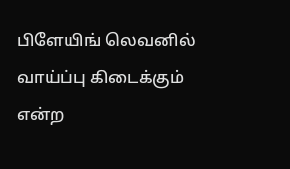பிளேயிங் லெவனில் வாய்ப்பு கிடைக்கும் என்ற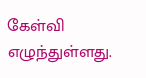கேள்வி எழுந்துள்ளது.